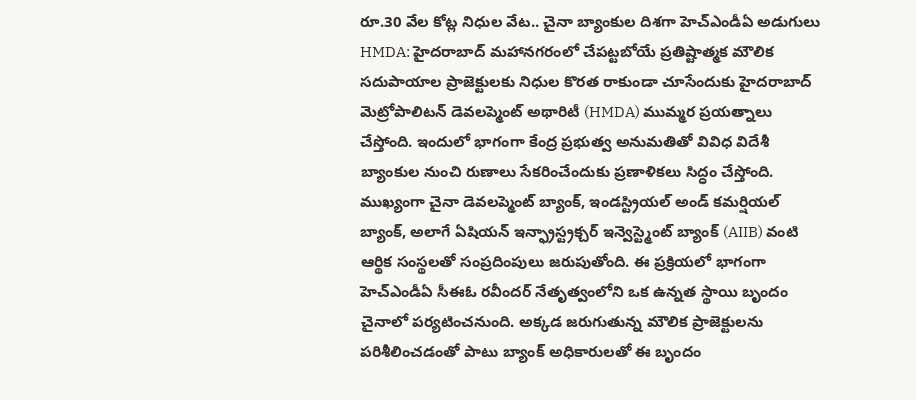రూ.30 వేల కోట్ల నిధుల వేట.. చైనా బ్యాంకుల దిశగా హెచ్ఎండీఏ అడుగులు
HMDA: హైదరాబాద్ మహానగరంలో చేపట్టబోయే ప్రతిష్టాత్మక మౌలిక సదుపాయాల ప్రాజెక్టులకు నిధుల కొరత రాకుండా చూసేందుకు హైదరాబాద్ మెట్రోపాలిటన్ డెవలప్మెంట్ అథారిటీ (HMDA) ముమ్మర ప్రయత్నాలు చేస్తోంది. ఇందులో భాగంగా కేంద్ర ప్రభుత్వ అనుమతితో వివిధ విదేశీ బ్యాంకుల నుంచి రుణాలు సేకరించేందుకు ప్రణాళికలు సిద్ధం చేస్తోంది. ముఖ్యంగా చైనా డెవలప్మెంట్ బ్యాంక్, ఇండస్ట్రియల్ అండ్ కమర్షియల్ బ్యాంక్, అలాగే ఏషియన్ ఇన్ఫ్రాస్ట్రక్చర్ ఇన్వెస్ట్మెంట్ బ్యాంక్ (AIIB) వంటి ఆర్థిక సంస్థలతో సంప్రదింపులు జరుపుతోంది. ఈ ప్రక్రియలో భాగంగా హెచ్ఎండీఏ సీఈఓ రవీందర్ నేతృత్వంలోని ఒక ఉన్నత స్థాయి బృందం చైనాలో పర్యటించనుంది. అక్కడ జరుగుతున్న మౌలిక ప్రాజెక్టులను పరిశీలించడంతో పాటు బ్యాంక్ అధికారులతో ఈ బృందం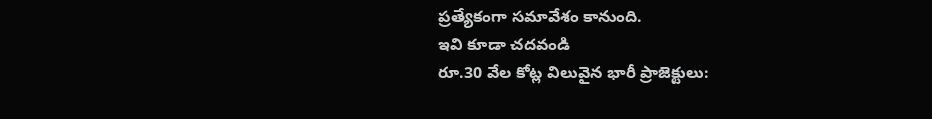ప్రత్యేకంగా సమావేశం కానుంది.
ఇవి కూడా చదవండి
రూ.30 వేల కోట్ల విలువైన భారీ ప్రాజెక్టులు: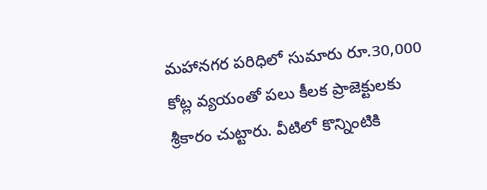మహానగర పరిధిలో సుమారు రూ.30,000 కోట్ల వ్యయంతో పలు కీలక ప్రాజెక్టులకు శ్రీకారం చుట్టారు. వీటిలో కొన్నింటికి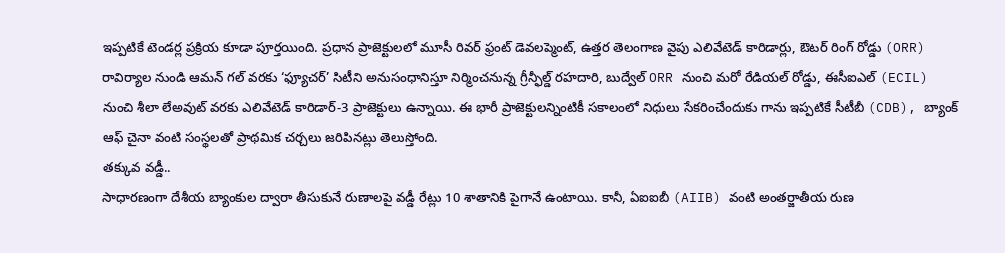ఇప్పటికే టెండర్ల ప్రక్రియ కూడా పూర్తయింది. ప్రధాన ప్రాజెక్టులలో మూసీ రివర్ ఫ్రంట్ డెవలప్మెంట్, ఉత్తర తెలంగాణ వైపు ఎలివేటెడ్ కారిడార్లు, ఔటర్ రింగ్ రోడ్డు (ORR) రావిర్యాల నుండి ఆమన్ గల్ వరకు ‘ఫ్యూచర్’ సిటీని అనుసంధానిస్తూ నిర్మించనున్న గ్రీన్ఫీల్డ్ రహదారి, బుద్వేల్ ORR నుంచి మరో రేడియల్ రోడ్డు, ఈసీఐఎల్ (ECIL) నుంచి శీలా లేఅవుట్ వరకు ఎలివేటెడ్ కారిడార్-3 ప్రాజెక్టులు ఉన్నాయి. ఈ భారీ ప్రాజెక్టులన్నింటికీ సకాలంలో నిధులు సేకరించేందుకు గాను ఇప్పటికే సీటీబీ (CDB), బ్యాంక్ ఆఫ్ చైనా వంటి సంస్థలతో ప్రాథమిక చర్చలు జరిపినట్లు తెలుస్తోంది.
తక్కువ వడ్డీ..
సాధారణంగా దేశీయ బ్యాంకుల ద్వారా తీసుకునే రుణాలపై వడ్డీ రేట్లు 10 శాతానికి పైగానే ఉంటాయి. కానీ, ఏఐఐబీ (AIIB) వంటి అంతర్జాతీయ రుణ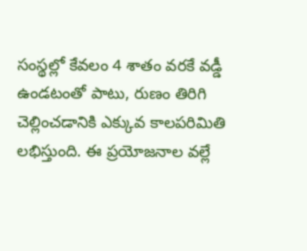సంస్థల్లో కేవలం 4 శాతం వరకే వడ్డీ ఉండటంతో పాటు, రుణం తిరిగి చెల్లించడానికి ఎక్కువ కాలపరిమితి లభిస్తుంది. ఈ ప్రయోజనాల వల్లే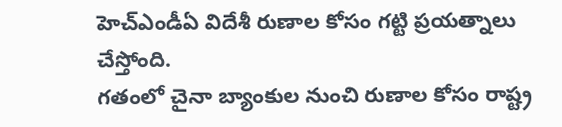హెచ్ఎండీఏ విదేశీ రుణాల కోసం గట్టి ప్రయత్నాలు చేస్తోంది.
గతంలో చైనా బ్యాంకుల నుంచి రుణాల కోసం రాష్ట్ర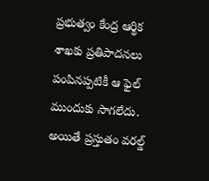ప్రభుత్వం కేంద్ర ఆర్థిక శాఖకు ప్రతిపాదనలు పంపినప్పటికీ ఆ ఫైల్ ముందుకు సాగలేదు. అయితే ప్రస్తుతం వరల్డ్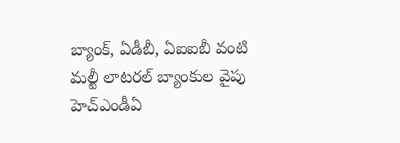బ్యాంక్, ఏడీబీ, ఏఐఐబీ వంటి మల్టీ లాటరల్ బ్యాంకుల వైపు హెచ్ఎండీఏ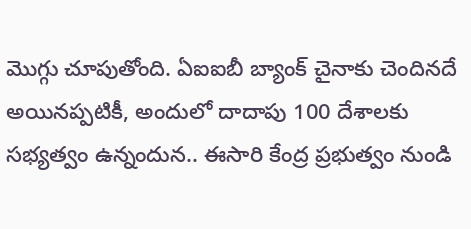మొగ్గు చూపుతోంది. ఏఐఐబీ బ్యాంక్ చైనాకు చెందినదే అయినప్పటికీ, అందులో దాదాపు 100 దేశాలకు సభ్యత్వం ఉన్నందున.. ఈసారి కేంద్ర ప్రభుత్వం నుండి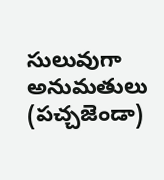సులువుగా అనుమతులు (పచ్చజెండా)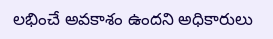లభించే అవకాశం ఉందని అధికారులు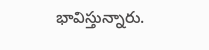భావిస్తున్నారు.